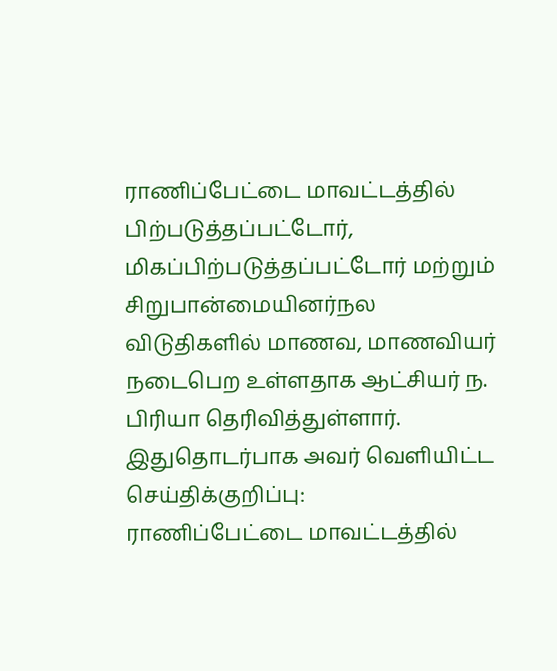ராணிப்பேட்டை மாவட்டத்தில் பிற்படுத்தப்பட்டோர், மிகப்பிற்படுத்தப்பட்டோர் மற்றும் சிறுபான்மையினர்நல விடுதிகளில் மாணவ, மாணவியர் நடைபெற உள்ளதாக ஆட்சியர் ந. பிரியா தெரிவித்துள்ளார்.
இதுதொடர்பாக அவர் வெளியிட்ட செய்திக்குறிப்பு:
ராணிப்பேட்டை மாவட்டத்தில்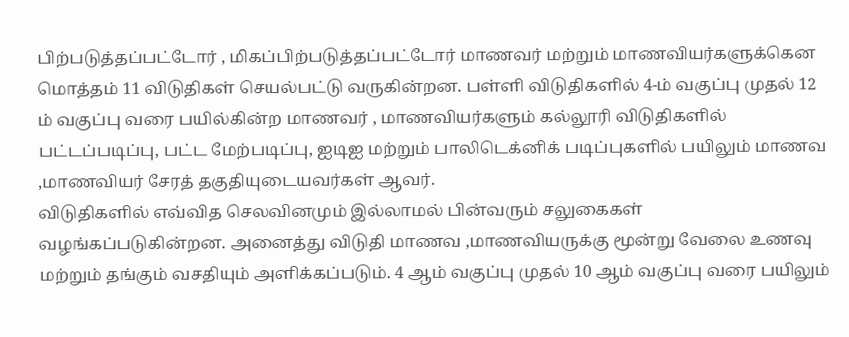பிற்படுத்தப்பட்டோர் , மிகப்பிற்படுத்தப்பட்டோர் மாணவர் மற்றும் மாணவியர்களுக்கென மொத்தம் 11 விடுதிகள் செயல்பட்டு வருகின்றன. பள்ளி விடுதிகளில் 4-ம் வகுப்பு முதல் 12 ம் வகுப்பு வரை பயில்கின்ற மாணவர் , மாணவியர்களும் கல்லூரி விடுதிகளில் பட்டப்படிப்பு, பட்ட மேற்படிப்பு, ஐடிஐ மற்றும் பாலிடெக்னிக் படிப்புகளில் பயிலும் மாணவ ,மாணவியர் சேரத் தகுதியுடையவர்கள் ஆவர்.
விடுதிகளில் எவ்வித செலவினமும் இல்லாமல் பின்வரும் சலுகைகள் வழங்கப்படுகின்றன. அனைத்து விடுதி மாணவ ,மாணவியருக்கு மூன்று வேலை உணவு மற்றும் தங்கும் வசதியும் அளிக்கப்படும். 4 ஆம் வகுப்பு முதல் 10 ஆம் வகுப்பு வரை பயிலும்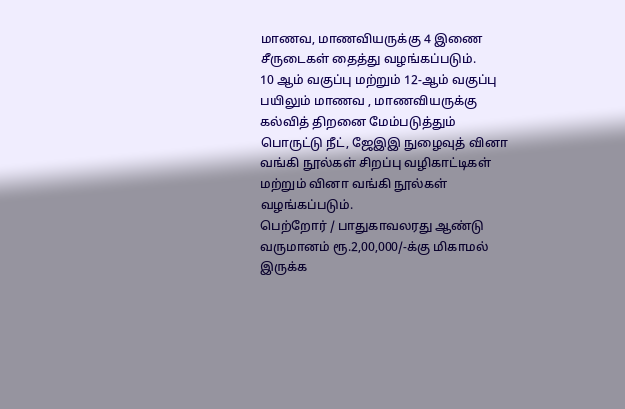மாணவ, மாணவியருக்கு 4 இணை சீருடைகள் தைத்து வழங்கப்படும்.
10 ஆம் வகுப்பு மற்றும் 12-ஆம் வகுப்பு பயிலும் மாணவ , மாணவியருக்கு கல்வித் திறனை மேம்படுத்தும் பொருட்டு நீட், ஜேஇஇ நுழைவுத் வினா வங்கி நூல்கள் சிறப்பு வழிகாட்டிகள் மற்றும் வினா வங்கி நூல்கள் வழங்கப்படும்.
பெற்றோர் / பாதுகாவலரது ஆண்டு வருமானம் ரூ.2,00,000/-க்கு மிகாமல் இருக்க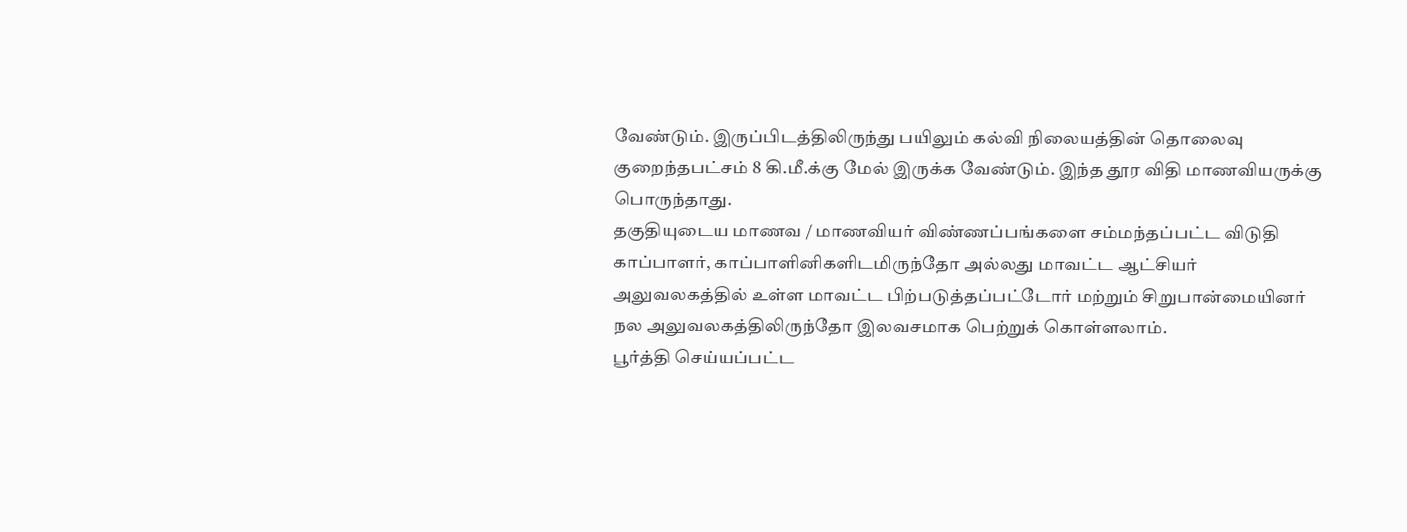வேண்டும். இருப்பிடத்திலிருந்து பயிலும் கல்வி நிலையத்தின் தொலைவு குறைந்தபட்சம் 8 கி.மீ.க்கு மேல் இருக்க வேண்டும். இந்த தூர விதி மாணவியருக்கு பொருந்தாது.
தகுதியுடைய மாணவ / மாணவியர் விண்ணப்பங்களை சம்மந்தப்பட்ட விடுதி காப்பாளர், காப்பாளினிகளிடமிருந்தோ அல்லது மாவட்ட ஆட்சியர் அலுவலகத்தில் உள்ள மாவட்ட பிற்படுத்தப்பட்டோர் மற்றும் சிறுபான்மையினர் நல அலுவலகத்திலிருந்தோ இலவசமாக பெற்றுக் கொள்ளலாம்.
பூர்த்தி செய்யப்பட்ட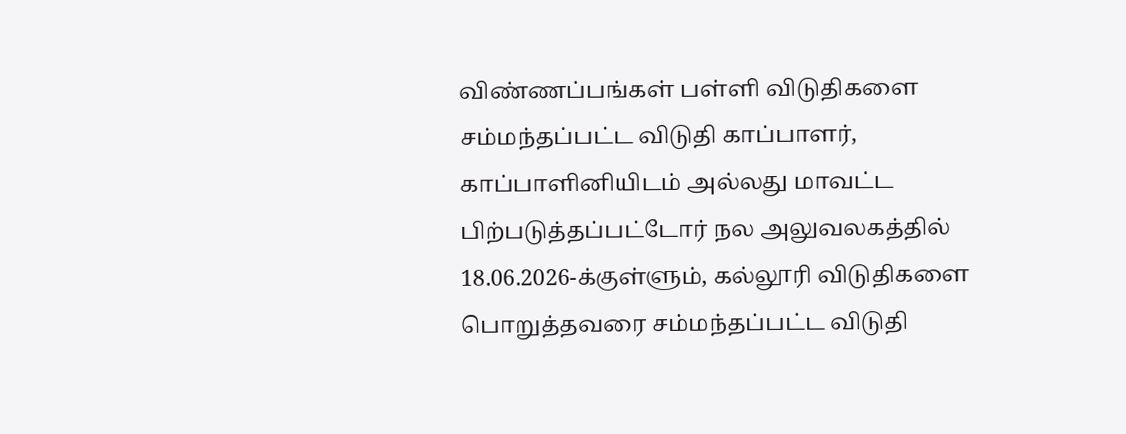விண்ணப்பங்கள் பள்ளி விடுதிகளை சம்மந்தப்பட்ட விடுதி காப்பாளர், காப்பாளினியிடம் அல்லது மாவட்ட பிற்படுத்தப்பட்டோர் நல அலுவலகத்தில் 18.06.2026-க்குள்ளும், கல்லூரி விடுதிகளை பொறுத்தவரை சம்மந்தப்பட்ட விடுதி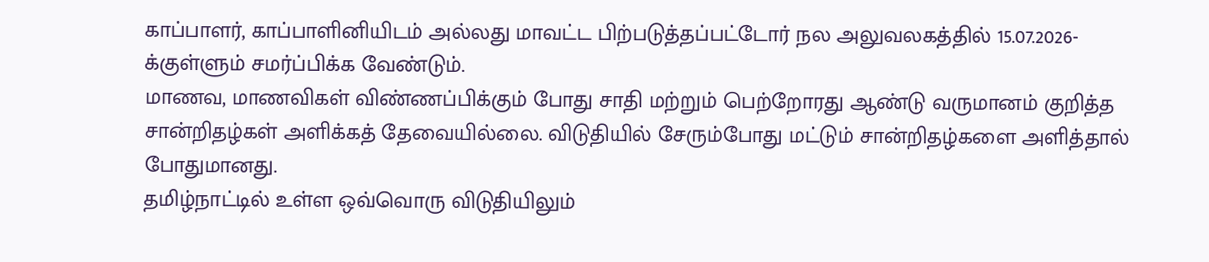காப்பாளர், காப்பாளினியிடம் அல்லது மாவட்ட பிற்படுத்தப்பட்டோர் நல அலுவலகத்தில் 15.07.2026-க்குள்ளும் சமர்ப்பிக்க வேண்டும்.
மாணவ, மாணவிகள் விண்ணப்பிக்கும் போது சாதி மற்றும் பெற்றோரது ஆண்டு வருமானம் குறித்த சான்றிதழ்கள் அளிக்கத் தேவையில்லை. விடுதியில் சேரும்போது மட்டும் சான்றிதழ்களை அளித்தால் போதுமானது.
தமிழ்நாட்டில் உள்ள ஒவ்வொரு விடுதியிலும்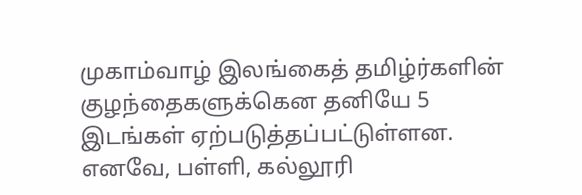முகாம்வாழ் இலங்கைத் தமிழ்ர்களின் குழந்தைகளுக்கென தனியே 5 இடங்கள் ஏற்படுத்தப்பட்டுள்ளன.
எனவே, பள்ளி, கல்லூரி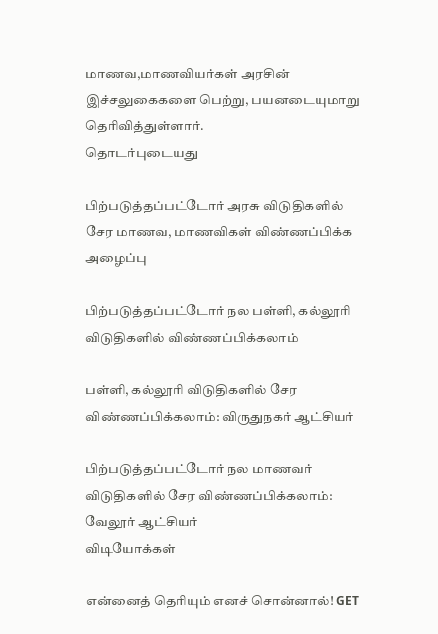மாணவ,மாணவியர்கள் அரசின் இச்சலுகைகளை பெற்று, பயனடையுமாறு தெரிவித்துள்ளார்.
தொடர்புடையது

பிற்படுத்தப்பட்டோர் அரசு விடுதிகளில் சேர மாணவ, மாணவிகள் விண்ணப்பிக்க அழைப்பு

பிற்படுத்தப்பட்டோர் நல பள்ளி, கல்லூரி விடுதிகளில் விண்ணப்பிக்கலாம்

பள்ளி, கல்லூரி விடுதிகளில் சேர விண்ணப்பிக்கலாம்: விருதுநகர் ஆட்சியர்

பிற்படுத்தப்பட்டோர் நல மாணவர் விடுதிகளில் சேர விண்ணப்பிக்கலாம்: வேலூர் ஆட்சியர்
விடியோக்கள்

என்னைத் தெரியும் எனச் சொன்னால்! GET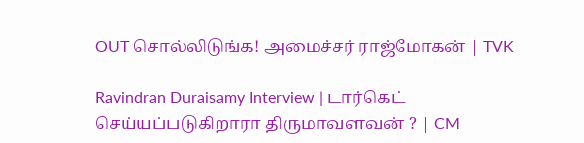OUT சொல்லிடுங்க! அமைச்சர் ராஜ்மோகன் | TVK

Ravindran Duraisamy Interview | டார்கெட் செய்யப்படுகிறாரா திருமாவளவன் ? | CM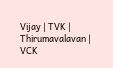Vijay | TVK | Thirumavalavan | VCK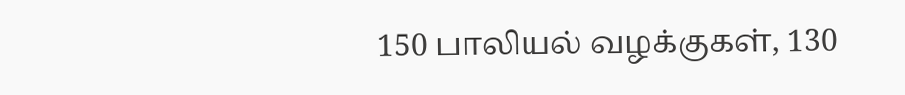150 பாலியல் வழக்குகள், 130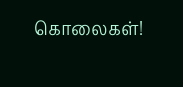கொலைகள்!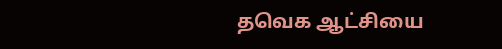தவெக ஆட்சியை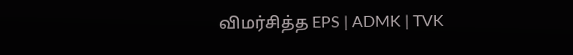விமர்சித்த EPS | ADMK | TVK